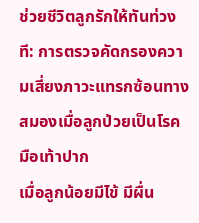ช่วยชีวิตลูกรักให้ทันท่วงที: การตรวจคัดกรองความเสี่ยงภาวะแทรกซ้อนทางสมองเมื่อลูกป่วยเป็นโรคมือเท้าปาก
เมื่อลูกน้อยมีไข้ มีผื่น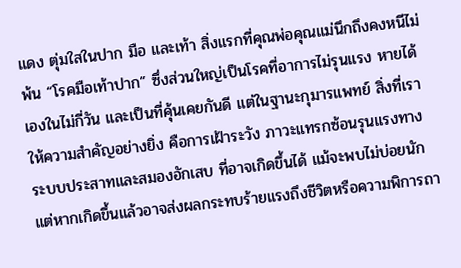แดง ตุ่มใสในปาก มือ และเท้า สิ่งแรกที่คุณพ่อคุณแม่นึกถึงคงหนีไม่พ้น “โรคมือเท้าปาก” ซึ่งส่วนใหญ่เป็นโรคที่อาการไม่รุนแรง หายได้เองในไม่กี่วัน และเป็นที่คุ้นเคยกันดี แต่ในฐานะกุมารแพทย์ สิ่งที่เราให้ความสำคัญอย่างยิ่ง คือการเฝ้าระวัง ภาวะแทรกซ้อนรุนแรงทางระบบประสาทและสมองอักเสบ ที่อาจเกิดขึ้นได้ แม้จะพบไม่บ่อยนัก แต่หากเกิดขึ้นแล้วอาจส่งผลกระทบร้ายแรงถึงชีวิตหรือความพิการถา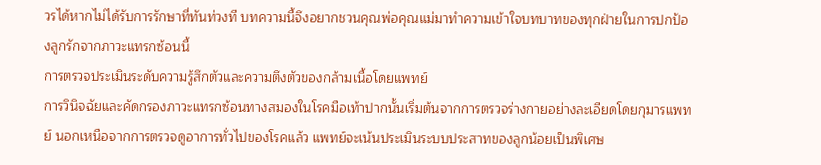วรได้หากไม่ได้รับการรักษาที่ทันท่วงที บทความนี้จึงอยากชวนคุณพ่อคุณแม่มาทำความเข้าใจบทบาทของทุกฝ่ายในการปกป้องลูกรักจากภาวะแทรกซ้อนนี้
การตรวจประเมินระดับความรู้สึกตัวและความตึงตัวของกล้ามเนื้อโดยแพทย์
การวินิจฉัยและคัดกรองภาวะแทรกซ้อนทางสมองในโรคมือเท้าปากนั้นเริ่มต้นจากการตรวจร่างกายอย่างละเอียดโดยกุมารแพทย์ นอกเหนือจากการตรวจดูอาการทั่วไปของโรคแล้ว แพทย์จะเน้นประเมินระบบประสาทของลูกน้อยเป็นพิเศษ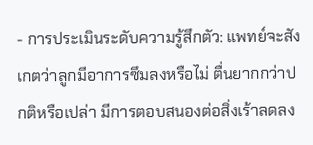- การประเมินระดับความรู้สึกตัว: แพทย์จะสังเกตว่าลูกมีอาการซึมลงหรือไม่ ตื่นยากกว่าปกติหรือเปล่า มีการตอบสนองต่อสิ่งเร้าลดลง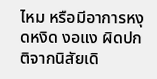ไหม หรือมีอาการหงุดหงิด งอแง ผิดปกติจากนิสัยเดิ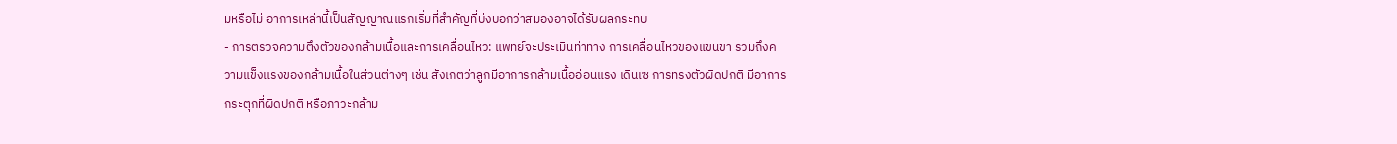มหรือไม่ อาการเหล่านี้เป็นสัญญาณแรกเริ่มที่สำคัญที่บ่งบอกว่าสมองอาจได้รับผลกระทบ
- การตรวจความตึงตัวของกล้ามเนื้อและการเคลื่อนไหว: แพทย์จะประเมินท่าทาง การเคลื่อนไหวของแขนขา รวมถึงความแข็งแรงของกล้ามเนื้อในส่วนต่างๆ เช่น สังเกตว่าลูกมีอาการกล้ามเนื้ออ่อนแรง เดินเซ การทรงตัวผิดปกติ มีอาการกระตุกที่ผิดปกติ หรือภาวะกล้าม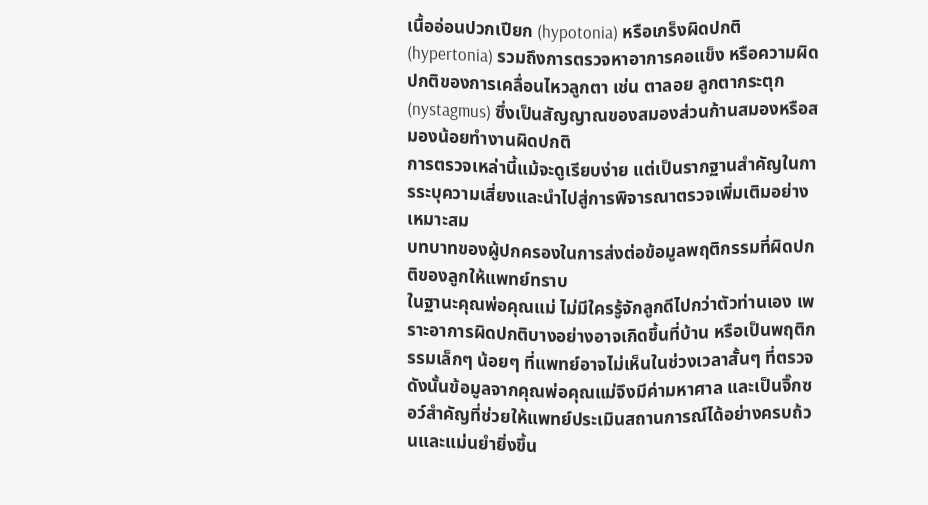เนื้ออ่อนปวกเปียก (hypotonia) หรือเกร็งผิดปกติ (hypertonia) รวมถึงการตรวจหาอาการคอแข็ง หรือความผิดปกติของการเคลื่อนไหวลูกตา เช่น ตาลอย ลูกตากระตุก (nystagmus) ซึ่งเป็นสัญญาณของสมองส่วนก้านสมองหรือสมองน้อยทำงานผิดปกติ
การตรวจเหล่านี้แม้จะดูเรียบง่าย แต่เป็นรากฐานสำคัญในการระบุความเสี่ยงและนำไปสู่การพิจารณาตรวจเพิ่มเติมอย่างเหมาะสม
บทบาทของผู้ปกครองในการส่งต่อข้อมูลพฤติกรรมที่ผิดปกติของลูกให้แพทย์ทราบ
ในฐานะคุณพ่อคุณแม่ ไม่มีใครรู้จักลูกดีไปกว่าตัวท่านเอง เพราะอาการผิดปกติบางอย่างอาจเกิดขึ้นที่บ้าน หรือเป็นพฤติกรรมเล็กๆ น้อยๆ ที่แพทย์อาจไม่เห็นในช่วงเวลาสั้นๆ ที่ตรวจ ดังนั้นข้อมูลจากคุณพ่อคุณแม่จึงมีค่ามหาศาล และเป็นจิ๊กซอว์สำคัญที่ช่วยให้แพทย์ประเมินสถานการณ์ได้อย่างครบถ้วนและแม่นยำยิ่งขึ้น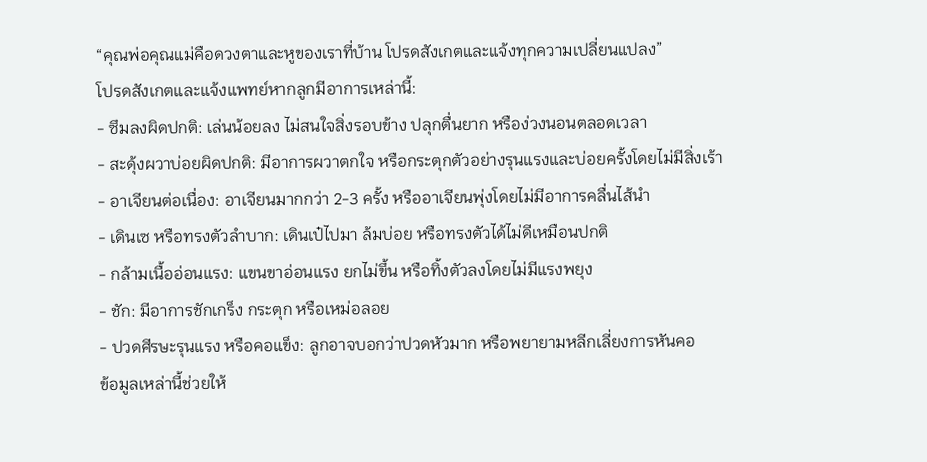“คุณพ่อคุณแม่คือดวงตาและหูของเราที่บ้าน โปรดสังเกตและแจ้งทุกความเปลี่ยนแปลง”
โปรดสังเกตและแจ้งแพทย์หากลูกมีอาการเหล่านี้:
- ซึมลงผิดปกติ: เล่นน้อยลง ไม่สนใจสิ่งรอบข้าง ปลุกตื่นยาก หรือง่วงนอนตลอดเวลา
- สะดุ้งผวาบ่อยผิดปกติ: มีอาการผวาตกใจ หรือกระตุกตัวอย่างรุนแรงและบ่อยครั้งโดยไม่มีสิ่งเร้า
- อาเจียนต่อเนื่อง: อาเจียนมากกว่า 2-3 ครั้ง หรืออาเจียนพุ่งโดยไม่มีอาการคลื่นไส้นำ
- เดินเซ หรือทรงตัวลำบาก: เดินเป๋ไปมา ล้มบ่อย หรือทรงตัวได้ไม่ดีเหมือนปกติ
- กล้ามเนื้ออ่อนแรง: แขนขาอ่อนแรง ยกไม่ขึ้น หรือทิ้งตัวลงโดยไม่มีแรงพยุง
- ชัก: มีอาการชักเกร็ง กระตุก หรือเหม่อลอย
- ปวดศีรษะรุนแรง หรือคอแข็ง: ลูกอาจบอกว่าปวดหัวมาก หรือพยายามหลีกเลี่ยงการหันคอ
ข้อมูลเหล่านี้ช่วยให้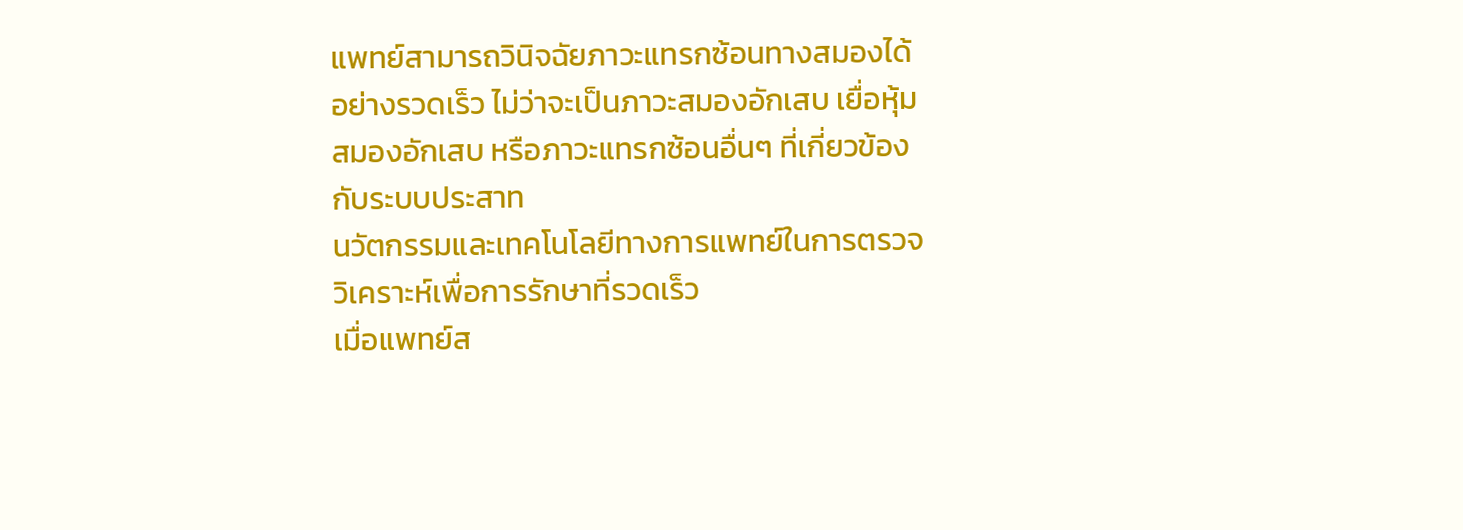แพทย์สามารถวินิจฉัยภาวะแทรกซ้อนทางสมองได้อย่างรวดเร็ว ไม่ว่าจะเป็นภาวะสมองอักเสบ เยื่อหุ้มสมองอักเสบ หรือภาวะแทรกซ้อนอื่นๆ ที่เกี่ยวข้องกับระบบประสาท
นวัตกรรมและเทคโนโลยีทางการแพทย์ในการตรวจวิเคราะห์เพื่อการรักษาที่รวดเร็ว
เมื่อแพทย์ส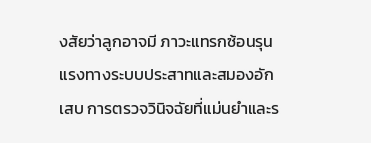งสัยว่าลูกอาจมี ภาวะแทรกซ้อนรุนแรงทางระบบประสาทและสมองอักเสบ การตรวจวินิจฉัยที่แม่นยำและร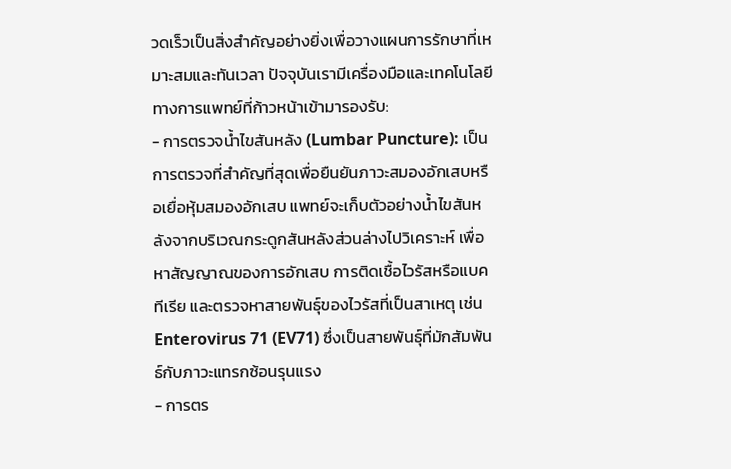วดเร็วเป็นสิ่งสำคัญอย่างยิ่งเพื่อวางแผนการรักษาที่เหมาะสมและทันเวลา ปัจจุบันเรามีเครื่องมือและเทคโนโลยีทางการแพทย์ที่ก้าวหน้าเข้ามารองรับ:
- การตรวจน้ำไขสันหลัง (Lumbar Puncture): เป็นการตรวจที่สำคัญที่สุดเพื่อยืนยันภาวะสมองอักเสบหรือเยื่อหุ้มสมองอักเสบ แพทย์จะเก็บตัวอย่างน้ำไขสันหลังจากบริเวณกระดูกสันหลังส่วนล่างไปวิเคราะห์ เพื่อหาสัญญาณของการอักเสบ การติดเชื้อไวรัสหรือแบคทีเรีย และตรวจหาสายพันธุ์ของไวรัสที่เป็นสาเหตุ เช่น Enterovirus 71 (EV71) ซึ่งเป็นสายพันธุ์ที่มักสัมพันธ์กับภาวะแทรกซ้อนรุนแรง
- การตร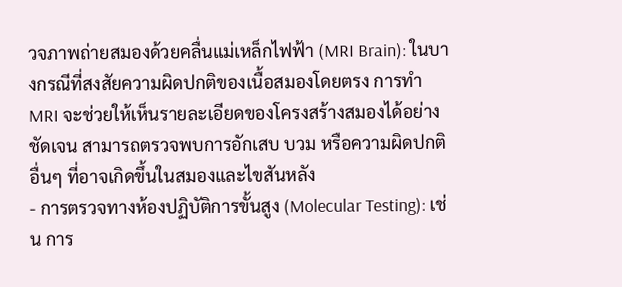วจภาพถ่ายสมองด้วยคลื่นแม่เหล็กไฟฟ้า (MRI Brain): ในบางกรณีที่สงสัยความผิดปกติของเนื้อสมองโดยตรง การทำ MRI จะช่วยให้เห็นรายละเอียดของโครงสร้างสมองได้อย่างชัดเจน สามารถตรวจพบการอักเสบ บวม หรือความผิดปกติอื่นๆ ที่อาจเกิดขึ้นในสมองและไขสันหลัง
- การตรวจทางห้องปฏิบัติการขั้นสูง (Molecular Testing): เช่น การ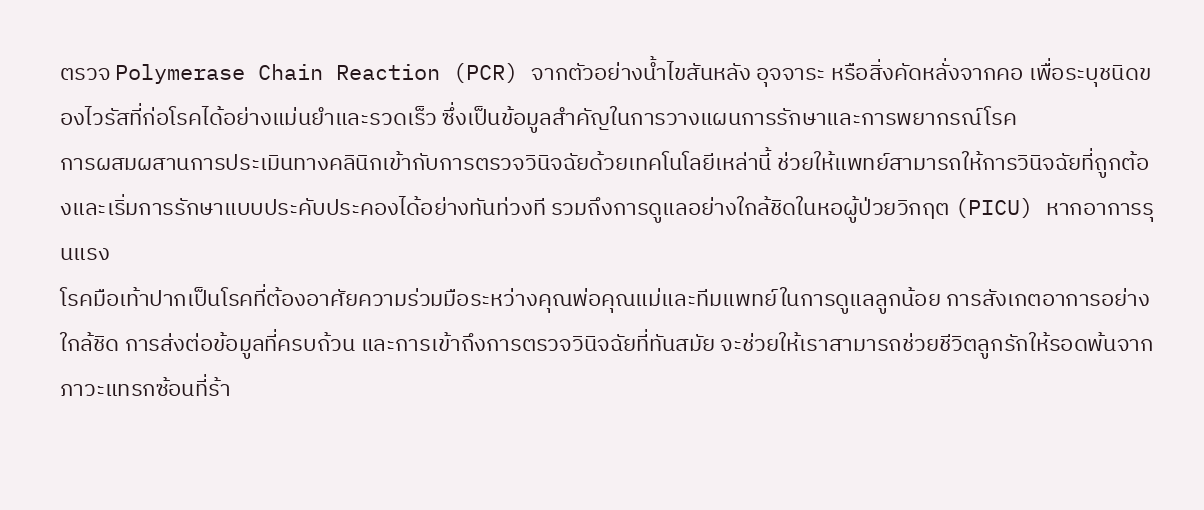ตรวจ Polymerase Chain Reaction (PCR) จากตัวอย่างน้ำไขสันหลัง อุจจาระ หรือสิ่งคัดหลั่งจากคอ เพื่อระบุชนิดของไวรัสที่ก่อโรคได้อย่างแม่นยำและรวดเร็ว ซึ่งเป็นข้อมูลสำคัญในการวางแผนการรักษาและการพยากรณ์โรค
การผสมผสานการประเมินทางคลินิกเข้ากับการตรวจวินิจฉัยด้วยเทคโนโลยีเหล่านี้ ช่วยให้แพทย์สามารถให้การวินิจฉัยที่ถูกต้องและเริ่มการรักษาแบบประคับประคองได้อย่างทันท่วงที รวมถึงการดูแลอย่างใกล้ชิดในหอผู้ป่วยวิกฤต (PICU) หากอาการรุนแรง
โรคมือเท้าปากเป็นโรคที่ต้องอาศัยความร่วมมือระหว่างคุณพ่อคุณแม่และทีมแพทย์ในการดูแลลูกน้อย การสังเกตอาการอย่างใกล้ชิด การส่งต่อข้อมูลที่ครบถ้วน และการเข้าถึงการตรวจวินิจฉัยที่ทันสมัย จะช่วยให้เราสามารถช่วยชีวิตลูกรักให้รอดพ้นจากภาวะแทรกซ้อนที่ร้า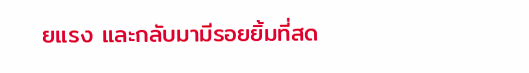ยแรง และกลับมามีรอยยิ้มที่สด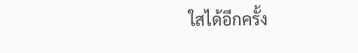ใสได้อีกครั้ง